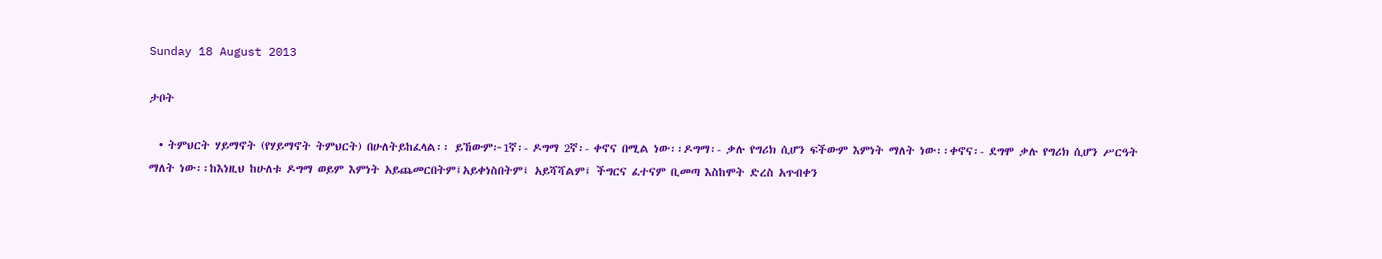Sunday 18 August 2013

ታቦት

  • ትምህርት ሃይማኖት (የሃይማኖት ትምህርት) በሁለትይከፈላል፡፡ ይኸውም፦1ኛ፡- ዶግማ 2ኛ፡- ቀኖና በሚል ነው፡፡ዶግማ፡- ቃሉ የግሪክ ሲሆን ፍችውም እምነት ማለት ነው፡፡ቀኖና፡- ደግሞ ቃሉ የግሪክ ሲሆን ሥርዓት ማለት ነው፡፡ከእነዚህ ከሁለቱ ዶግማ ወይም እምነት አይጨመርበትም፤አይቀነስበትም፤ አይሻሻልም፤ ችግርና ፈተናም ቢመጣ እስከሞት ድረስ አጥብቀን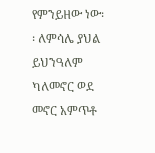የምንይዘው ነው፡፡ ለምሳሌ ያህል ይህንዓለም ካለመኖር ወደ መኖር አምጥቶ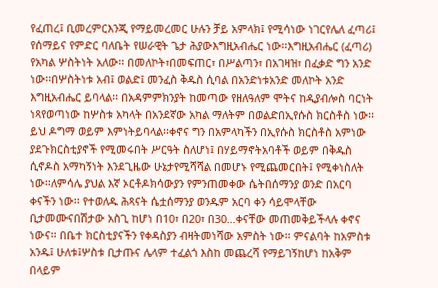የፈጠረ፤ ቢመረምርእንጂ የማይመረመር ሁሉን ቻይ አምላክ፤ የሚሳነው ነገርየሌለ ፈጣሪ፤ የሰማይና የምድር ባለቤት የሠራዊት ጌታ ሕያውእግዚአብሔር ነው፡፡እግዚአብሔር (ፈጣሪ) የአካል ሦስትነት አለው፡፡ በመለኮት፣በመፍጠር፣ በሥልጣን፣ በአገዛዝ፣ በፈቃድ ግን አንድ ነው፡፡በሦስትነቱ አብ፤ ወልድ፤ መንፈስ ቅዱስ ሲባል በአንድነቱአንድ መለኮት አንድ እግዚአብሔር ይባላል፡፡ በአዳምምክንያት ከመጣው የዘለዓለም ሞትና ከዲያብሎስ ባርነት ነጻየወጣነው ከሦስቱ አካላት በአንደኛው አካል ማለትም በወልድበኢየሱስ ክርስቶስ ነው፡፡ ይህ ዶግማ ወይም እምነትይባላል፡፡ቀኖና ግን በአምላካችን በኢየሱስ ክርስቶስ አምነው ያደጉክርስቲያኖች የሚመሩበት ሥርዓት ስለሆነ፤ በሃይማኖትአባቶች ወይም በቅዱስ ሲኖዶስ አማካኝነት እንደጊዜው ሁኔታየሚሻሻል በመሆኑ የሚጨመርበት፤ የሚቀነስለት ነው፡፡ለምሳሌ ያህል እኛ ኦርቶዶክሳውያን የምንጠመቀው ሴትበሰማንያ ወንድ በአርባ ቀናችን ነው፡፡ የተወለዱ ሕጻናት ሴቷሰማንያ ወንዱም አርባ ቀን ሳይሞላቸው ቢታመሙናበሽታው አስጊ ከሆነ በ10፣ በ20፣ በ30…ቀናቸው መጠመቅይችላሉ ቀኖና ነውና፡፡ በቤተ ክርስቲያናችን የቀዳስያን ብዛትመነሻው አምስት ነው፡፡ ምናልባት ከአምስቱ አንዱ፤ ሁለቱ፤ሦስቱ ቢታጡና ሌላም ተፈልጎ እስከ መጨረሻ የማይገኝከሆነ ከአቅም በላይም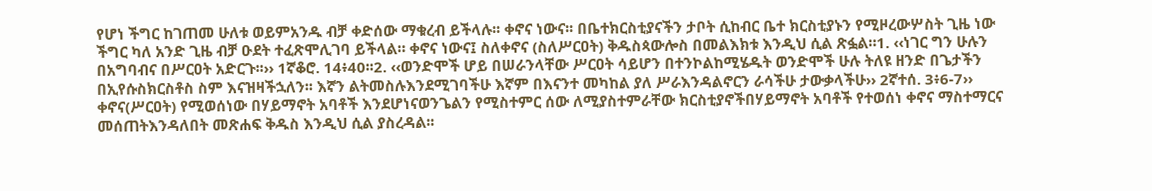የሆነ ችግር ከገጠመ ሁለቱ ወይምአንዱ ብቻ ቀድሰው ማቁረብ ይችላሉ፡፡ ቀኖና ነውና፡፡ በቤተክርስቲያናችን ታቦት ሲከብር ቤተ ክርስቲያኑን የሚዞረውሦስት ጊዜ ነው ችግር ካለ አንድ ጊዜ ብቻ ዑደት ተፈጽሞሊገባ ይችላል። ቀኖና ነውና፤ ስለቀኖና (ስለሥርዐት) ቅዱስጳውሎስ በመልእክቱ እንዲህ ሲል ጽፏል።1. ‹‹ነገር ግን ሁሉን በአግባብና በሥርዐት አድርጉ፡፡›› 1ኛቆሮ. 14፥40፡፡2. ‹‹ወንድሞች ሆይ በሠራንላቸው ሥርዐት ሳይሆን በተንኮልከሚሄዱት ወንድሞች ሁሉ ትለዩ ዘንድ በጌታችን በኢየሱስክርስቶስ ስም እናዝዛችኋለን፡፡ እኛን ልትመስሉእንደሚገባችሁ እኛም በእናንተ መካከል ያለ ሥራእንዳልኖርን ራሳችሁ ታውቃላችሁ›› 2ኛተሰ. 3፥6-7›› ቀኖና(ሥርዐት) የሚወሰነው በሃይማኖት አባቶች እንደሆነናወንጌልን የሚስተምር ሰው ለሚያስተምራቸው ክርስቲያኖችበሃይማኖት አባቶች የተወሰነ ቀኖና ማስተማርና መሰጠትእንዳለበት መጽሐፍ ቅዱስ እንዲህ ሲል ያስረዳል፡፡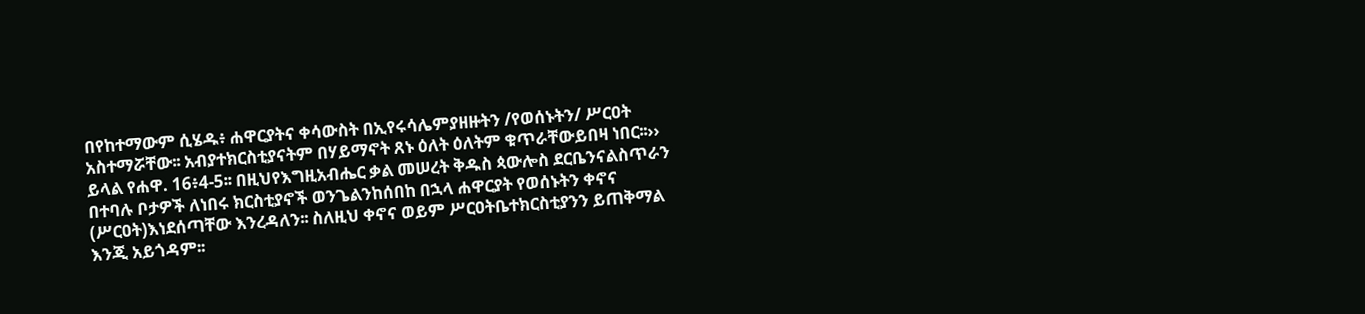በየከተማውም ሲሄዱ፥ ሐዋርያትና ቀሳውስት በኢየሩሳሌምያዘዙትን /የወሰኑትን/ ሥርዐት አስተማሯቸው፡፡ አብያተክርስቲያናትም በሃይማኖት ጸኑ ዕለት ዕለትም ቁጥራቸውይበዛ ነበር፡፡›› ይላል የሐዋ. 16፥4-5፡፡ በዚህየእግዚአብሔር ቃል መሠረት ቅዱስ ጳውሎስ ደርቤንናልስጥራን በተባሉ ቦታዎች ለነበሩ ክርስቲያኖች ወንጌልንከሰበከ በኋላ ሐዋርያት የወሰኑትን ቀኖና (ሥርዐት)እነደሰጣቸው እንረዳለን፡፡ ስለዚህ ቀኖና ወይም ሥርዐትቤተክርስቲያንን ይጠቅማል እንጂ አይጎዳም፡፡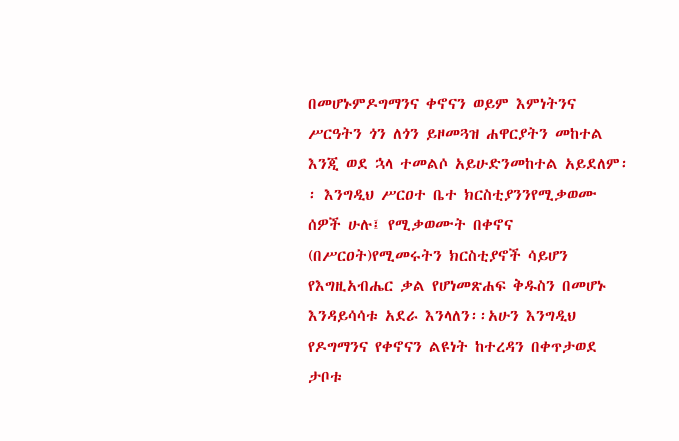በመሆኑምዶግማንና ቀኖናን ወይም እምነትንና ሥርዓትን ጎን ለጎን ይዞመጓዝ ሐዋርያትን መከተል እንጂ ወደ ኋላ ተመልሶ አይሁድንመከተል አይደለም፡፡ እንግዲህ ሥርዐተ ቤተ ክርስቲያንንየሚቃወሙ ሰዎች ሁሉ፤ የሚቃወሙት በቀኖና (በሥርዐት)የሚመሩትን ክርስቲያኖች ሳይሆን የእግዚአብሔር ቃል የሆነመጽሐፍ ቅዱስን በመሆኑ እንዳይሳሳቱ አደራ እንላለን፡፡አሁን እንግዲህ የዶግማንና የቀኖናን ልዩነት ከተረዳን በቀጥታወደ ታቦቱ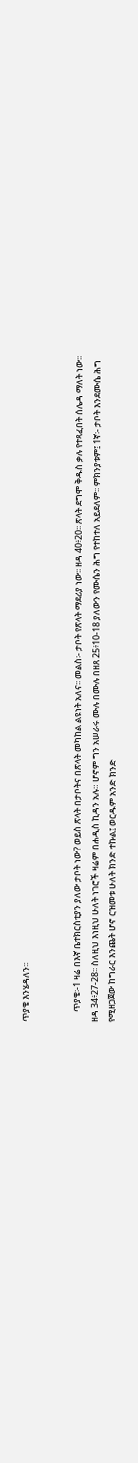ጥያቄ እንሄዳለን፡፡


     ጥያቄ፡-1 ዛሬ በእኛ ቤተክርስቲያን ያለው ታቦት ነው? ወይስ ጽላት በታቦትና በጽላት መካከል ልዩነት አለና፡፡ መልስ፡- ታቦት የጽላት ማደሪያ ነው፡፡ ዘዳ 40፥20፡፡ ጽላት ደግሞ ቅዱስ ቃሉ የተጻፈበት ሰሌዳ ማለት ነው፡፡ ዘዳ 34፥27-28፡፡ ስለዚህ እነዚህ ሁለት ነገሮች ዛሬም በሐዲስ ኪዳን አሉ። ሆኖም ግን አሠራሩ ሙሉ በሙሉ በዘጸ 25፥10-18 ያለውን የሙሴን ሕግ የተከተለ አይደለም፡፡ ምክንያቱም፤ 1ኛ፡- ታቦት እንደሙሴ ሕግ የሚዘጋጀው ከግራር እንጨት ሆኖ ርዝመቱ ሁለት ክንድ ተኩል፤ ወርዱም አንድ ክንድ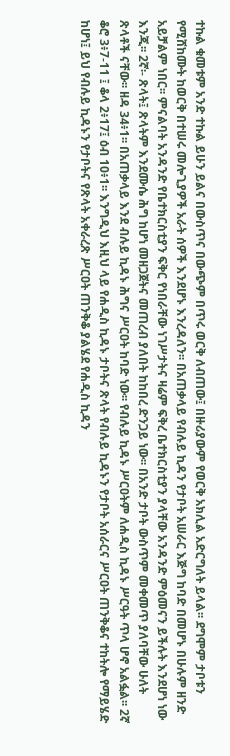ተኩል ቁመቱም አንድ ተኩል ይሁን ይልና በውስጥና በውጭም በጥሩ ወርቅ ለብጠው፤ በዙሪያውም የወርቅ አክሊል አድርግለት ይላል፡፡ ደግሞም ታቦቱን የሚሸከሙት ከወርቅ በተሠሩ መሎጊያዎች አራት ሰዎች እንደሆኑ እንረዳለን፡፡ በአጠቃላይ የብሉይ ኪዳን የታቦት አሠራር እጅግ ከባድ በመሆኑ በሁሉም ዘንድ አይቻልም ነበር፡፡ ምናልባት አንዳንድ የቤተክርስቲያን ፍቅር የነበራቸው ነገሥታትና ዛሬም ፍቅረ ቤተክርስቲያን ያላቸው አንዳንድ ምዕመናን ይችሉት እንደሆነ ነው እንጂ፡፡ 2ኛ፡- ጽላት፤ ጽላትም እንደሙሴ ሕግ ከሆነ መዘጋጀትና መጠረብ ያለበት ከከበረ ድንጋይ ነው፡፡ በአንድ ታቦት ውስጥም መቀመጥ ያለባቸው ሁለት ጽላቶች ናቸው፡፡ ዘዳ 34፥1፡፡ በአጠቃላይ እንደ ብሉይ ኪዳኑ ሕግና ሥርዐት ከባድ ነው፡፡ የብሉይ ኪዳኑ ሥርዐትም ለሐዲስ ኪዳኑ ሥርዓት ጥላ ሆኖ አልፏል፡፡ 2ኛ ቆሮ 3፥7-11 ፤ ቆላ 2፥17፤ ዕብ 10፥1፡፡ እንግዲህ እዚህ ላይ የሐዲስ ኪዳኑ ታቦትና ጽላት የብሉይ ኪዳኑን የታቦት አሰራርና ሥርዐት ጠንቅቆና ተከትሎ የማይሄድ ከሆነ፤ ይህ የብሉይ ኪዳኑን የታቦትና የጽላት አቀራረጽ ሥርዐት ጠንቅቆ ያልሄደ የሐዲስ ኪዳን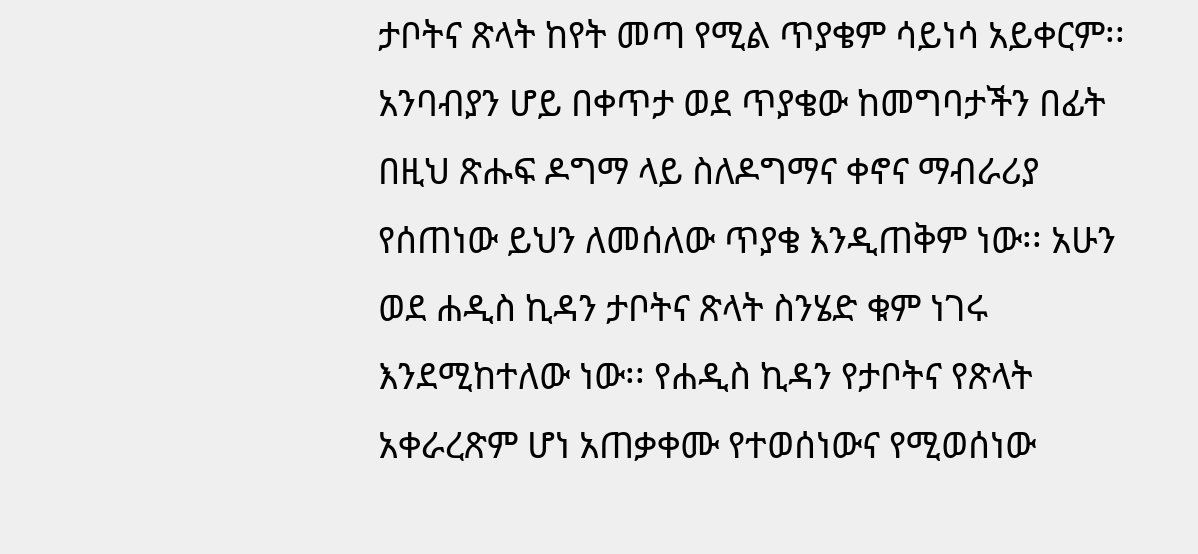ታቦትና ጽላት ከየት መጣ የሚል ጥያቄም ሳይነሳ አይቀርም፡፡ አንባብያን ሆይ በቀጥታ ወደ ጥያቄው ከመግባታችን በፊት በዚህ ጽሑፍ ዶግማ ላይ ስለዶግማና ቀኖና ማብራሪያ የሰጠነው ይህን ለመሰለው ጥያቄ እንዲጠቅም ነው፡፡ አሁን ወደ ሐዲስ ኪዳን ታቦትና ጽላት ስንሄድ ቁም ነገሩ እንደሚከተለው ነው፡፡ የሐዲስ ኪዳን የታቦትና የጽላት አቀራረጽም ሆነ አጠቃቀሙ የተወሰነውና የሚወሰነው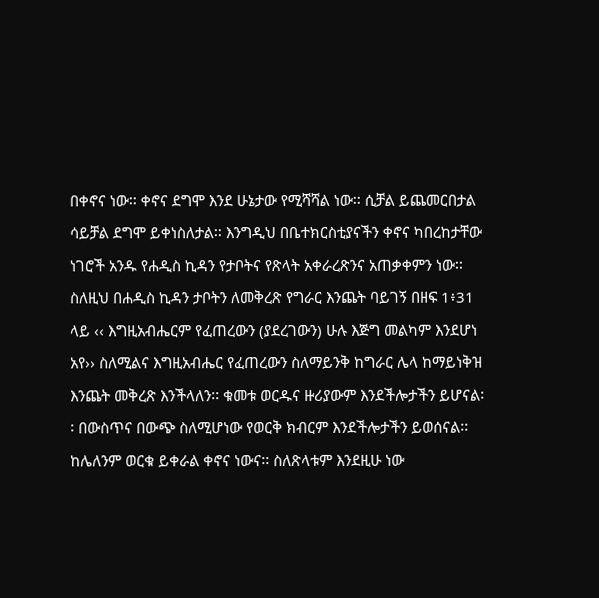በቀኖና ነው፡፡ ቀኖና ደግሞ እንደ ሁኔታው የሚሻሻል ነው፡፡ ሲቻል ይጨመርበታል ሳይቻል ደግሞ ይቀነስለታል፡፡ እንግዲህ በቤተክርስቲያናችን ቀኖና ካበረከታቸው ነገሮች አንዱ የሐዲስ ኪዳን የታቦትና የጽላት አቀራረጽንና አጠቃቀምን ነው፡፡ ስለዚህ በሐዲስ ኪዳን ታቦትን ለመቅረጽ የግራር እንጨት ባይገኝ በዘፍ 1፥31 ላይ ‹‹ እግዚአብሔርም የፈጠረውን (ያደረገውን) ሁሉ እጅግ መልካም እንደሆነ አየ›› ስለሚልና እግዚአብሔር የፈጠረውን ስለማይንቅ ከግራር ሌላ ከማይነቅዝ እንጨት መቅረጽ እንችላለን፡፡ ቁመቱ ወርዱና ዙሪያውም እንደችሎታችን ይሆናል፡፡ በውስጥና በውጭ ስለሚሆነው የወርቅ ክብርም እንደችሎታችን ይወሰናል፡፡ ከሌለንም ወርቁ ይቀራል ቀኖና ነውና፡፡ ስለጽላቱም እንደዚሁ ነው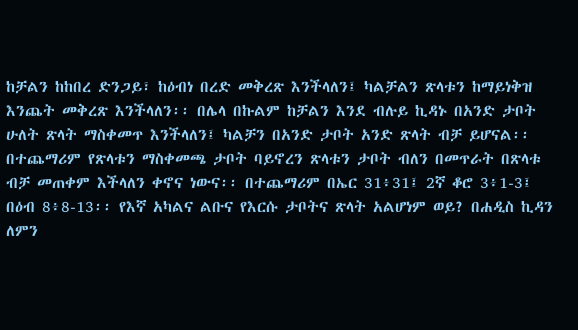ከቻልን ከከበረ ድንጋይ፣ ከዕብነ በረድ መቅረጽ እንችላለን፤ ካልቻልን ጽላቱን ከማይነቅዝ እንጨት መቅረጽ እንችላለን፡፡ በሌላ በኩልም ከቻልን እንደ ብሉይ ኪዳኑ በአንድ ታቦት ሁለት ጽላት ማስቀመጥ እንችላለን፤ ካልቻን በአንድ ታቦት አንድ ጽላት ብቻ ይሆናል፡፡ በተጨማሪም የጽላቱን ማስቀመጫ ታቦት ባይኖረን ጽላቱን ታቦት ብለን በመጥራት በጽላቱ ብቻ መጠቀም እችላለን ቀኖና ነውና፡፡ በተጨማሪም በኤር 31፥31፤ 2ኛ ቆሮ 3፥1-3፤ በዕብ 8፥8-13፡፡ የእኛ አካልና ልቡና የእርሱ ታቦትና ጽላት አልሆነም ወይ? በሐዲስ ኪዳን ለምን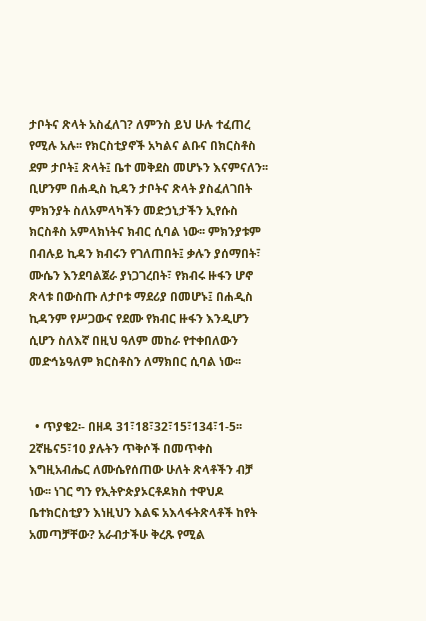ታቦትና ጽላት አስፈለገ? ለምንስ ይህ ሁሉ ተፈጠረ የሚሉ አሉ፡፡ የክርስቲያኖች አካልና ልቡና በክርስቶስ ደም ታቦት፤ ጽላት፤ ቤተ መቅደስ መሆኑን እናምናለን፡፡ ቢሆንም በሐዲስ ኪዳን ታቦትና ጽላት ያስፈለገበት ምክንያት ስለአምላካችን መድኃኒታችን ኢየሱስ ክርስቶስ አምላክነትና ክብር ሲባል ነው፡፡ ምክንያቱም በብሉይ ኪዳን ክብሩን የገለጠበት፤ ቃሉን ያሰማበት፣ ሙሴን እንደባልጀራ ያነጋገረበት፣ የክብሩ ዙፋን ሆኖ ጽላቱ በውስጡ ለታቦቱ ማደሪያ በመሆኑ፤ በሐዲስ ኪዳንም የሥጋውና የደሙ የክብር ዙፋን እንዲሆን ሲሆን ስለእኛ በዚህ ዓለም መከራ የተቀበለውን መድኅኔዓለም ክርስቶስን ለማክበር ሲባል ነው፡፡


  • ጥያቄ2፡- በዘዳ 31፣18፣32፣15፣134፣1-5፡፡2ኛዜና5፣10 ያሉትን ጥቅሶች በመጥቀስ እግዚአብሔር ለሙሴየሰጠው ሁለት ጽላቶችን ብቻ ነው፡፡ ነገር ግን የኢትዮጵያኦርቶዶክስ ተዋህዶ ቤተክርስቲያን እነዚህን እልፍ አእላፋትጽላቶች ከየት አመጣቻቸው? አራብታችሁ ቅረጹ የሚል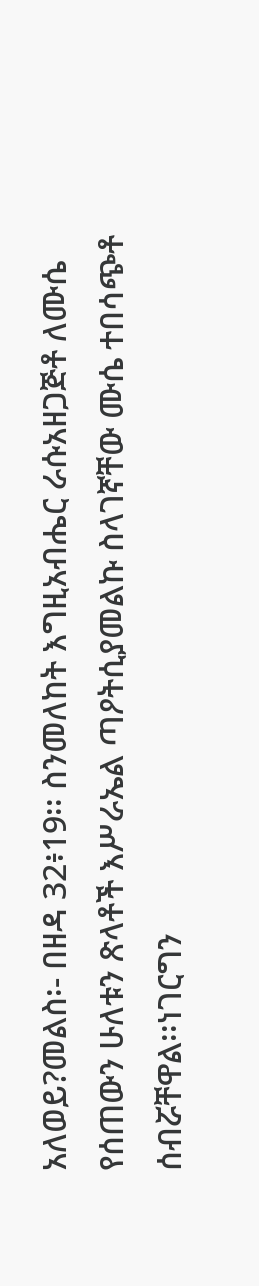አለወይ?መልስ፡- በዘዳ 32፥19፡፡ ስንመለከት እግዚአብሔር ራሱአዘጋጅቶ ለሙሴ የሰጠውን ሁለቱን ጽላቶች እሥራኤል ጣዖትሲያመልኩ ስላገኛቸው ሙሴ ተበሳጭቶ ሰብሯቸዋል፡፡ነገርግን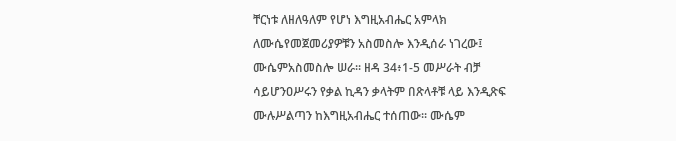ቸርነቱ ለዘለዓለም የሆነ እግዚአብሔር አምላክ ለሙሴየመጀመሪያዎቹን አስመስሎ እንዲሰራ ነገረው፤ ሙሴምአስመስሎ ሠራ፡፡ ዘዳ 34፥1-5 መሥራት ብቻ ሳይሆንዐሥሩን የቃል ኪዳን ቃላትም በጽላቶቹ ላይ እንዲጽፍ ሙሉሥልጣን ከእግዚአብሔር ተሰጠው፡፡ ሙሴም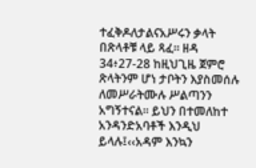ተፈቅዶለታልናአሥሩን ቃላት በጽላቶቹ ላይ ጻፈ፡፡ ዘዳ 34፥27-28 ከዚህጊዜ ጀምሮ ጽላትንም ሆነ ታቦትን እያስመሰሉ ለመሥራትሙሉ ሥልጣንን አግኝተናል፡፡ ይህን በተመለከተ አንዳንድአባቶች እንዲህ ይላሉ፤‹‹አዳም እንኳን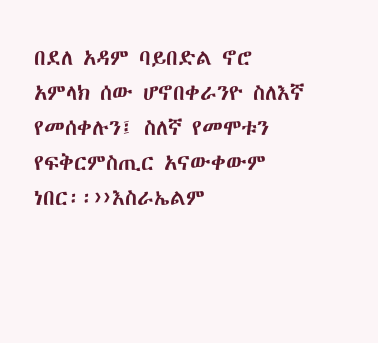በደለ አዳም ባይበድል ኖሮ አምላክ ሰው ሆኖበቀራንዮ ስለእኛ የመሰቀሉን፤ ስለኛ የመሞቱን የፍቅርምስጢር አናውቀውም ነበር፡፡››እስራኤልም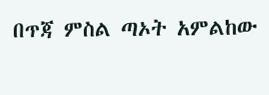በጥጃ ምስል ጣኦት አምልከው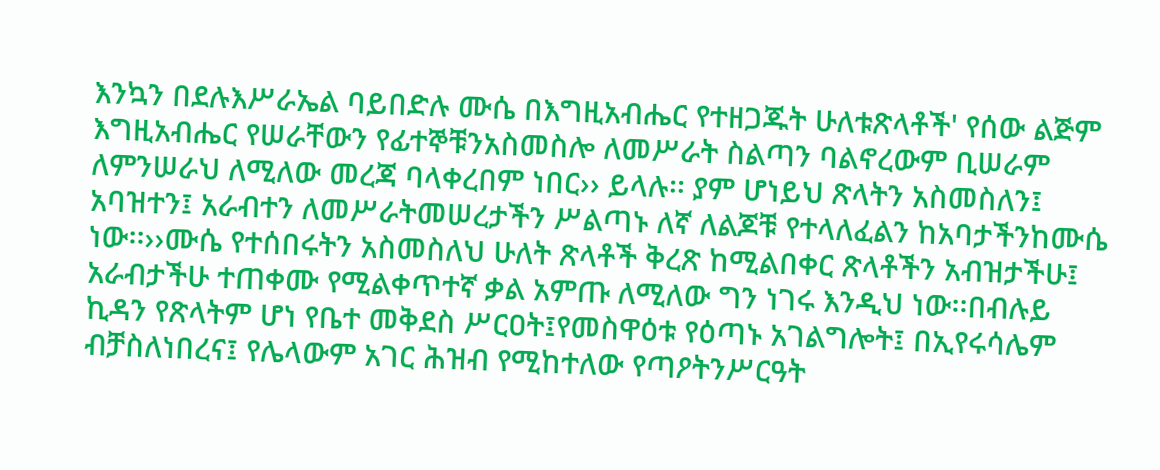እንኳን በደሉእሥራኤል ባይበድሉ ሙሴ በእግዚአብሔር የተዘጋጁት ሁለቱጽላቶች' የሰው ልጅም እግዚአብሔር የሠራቸውን የፊተኞቹንአስመስሎ ለመሥራት ስልጣን ባልኖረውም ቢሠራም ለምንሠራህ ለሚለው መረጃ ባላቀረበም ነበር›› ይላሉ፡፡ ያም ሆነይህ ጽላትን አስመስለን፤ አባዝተን፤ አራብተን ለመሥራትመሠረታችን ሥልጣኑ ለኛ ለልጆቹ የተላለፈልን ከአባታችንከሙሴ ነው፡፡››ሙሴ የተሰበሩትን አስመስለህ ሁለት ጽላቶች ቅረጽ ከሚልበቀር ጽላቶችን አብዝታችሁ፤ አራብታችሁ ተጠቀሙ የሚልቀጥተኛ ቃል አምጡ ለሚለው ግን ነገሩ እንዲህ ነው፡፡በብሉይ ኪዳን የጽላትም ሆነ የቤተ መቅደስ ሥርዐት፤የመስዋዕቱ የዕጣኑ አገልግሎት፤ በኢየሩሳሌም ብቻስለነበረና፤ የሌላውም አገር ሕዝብ የሚከተለው የጣዖትንሥርዓት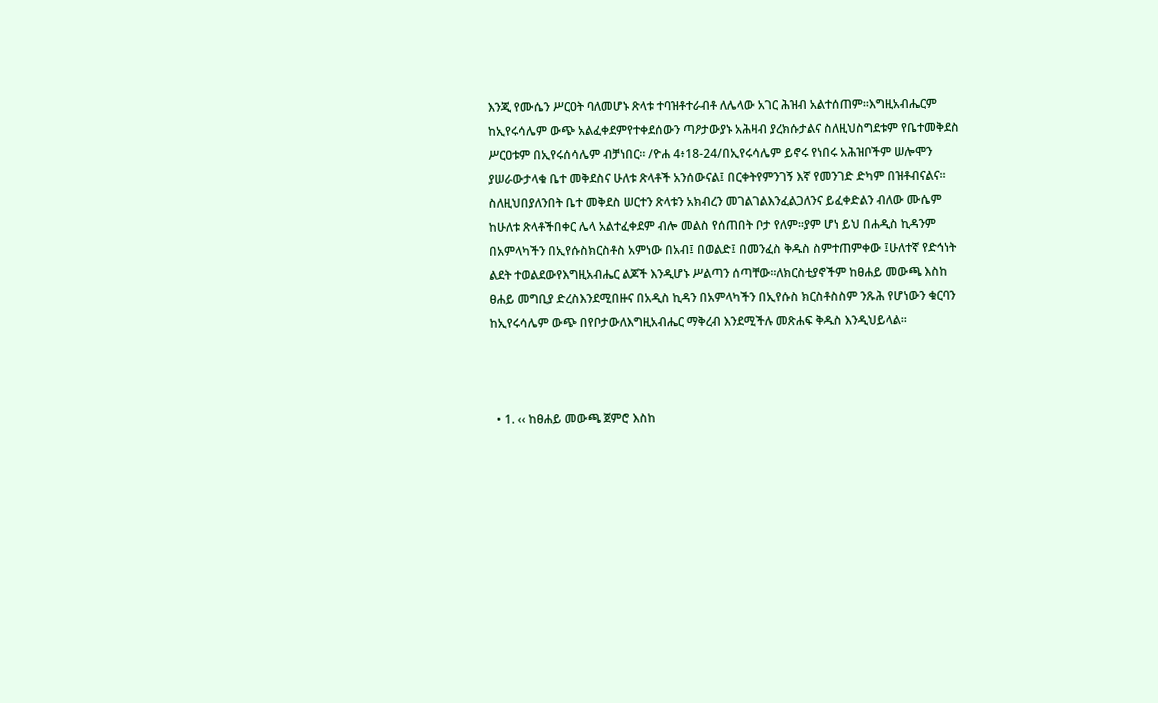እንጂ የሙሴን ሥርዐት ባለመሆኑ ጽላቱ ተባዝቶተራብቶ ለሌላው አገር ሕዝብ አልተሰጠም፡፡እግዚአብሔርም ከኢየሩሳሌም ውጭ አልፈቀደምየተቀደሰውን ጣዖታውያኑ አሕዛብ ያረክሱታልና ስለዚህስግደቱም የቤተመቅደስ ሥርዐቱም በኢየሩሰሳሌም ብቻነበር። /ዮሐ 4፥18-24/በኢየሩሳሌም ይኖሩ የነበሩ አሕዝቦችም ሠሎሞን ያሠራውታላቁ ቤተ መቅደስና ሁለቱ ጽላቶች አንሰውናል፤ በርቀትየምንገኝ እኛ የመንገድ ድካም በዝቶብናልና፡፡ ስለዚህበያለንበት ቤተ መቅደስ ሠርተን ጽላቱን አክብረን መገልገልእንፈልጋለንና ይፈቀድልን ብለው ሙሴም ከሁለቱ ጽላቶችበቀር ሌላ አልተፈቀደም ብሎ መልስ የሰጠበት ቦታ የለም፡፡ያም ሆነ ይህ በሐዲስ ኪዳንም በአምላካችን በኢየሱስክርስቶስ አምነው በአብ፤ በወልድ፤ በመንፈስ ቅዱስ ስምተጠምቀው ፤ሁለተኛ የድኅነት ልደት ተወልደውየእግዚአብሔር ልጆች እንዲሆኑ ሥልጣን ሰጣቸው።ለክርስቲያኖችም ከፀሐይ መውጫ እስከ ፀሐይ መግቢያ ድረስእንደሚበዙና በአዲስ ኪዳን በአምላካችን በኢየሱስ ክርስቶስስም ንጹሕ የሆነውን ቁርባን ከኢየሩሳሌም ውጭ በየቦታውለእግዚአብሔር ማቅረብ እንደሚችሉ መጽሐፍ ቅዱስ እንዲህይላል፡፡



  • 1. ‹‹ ከፀሐይ መውጫ ጀምሮ እስከ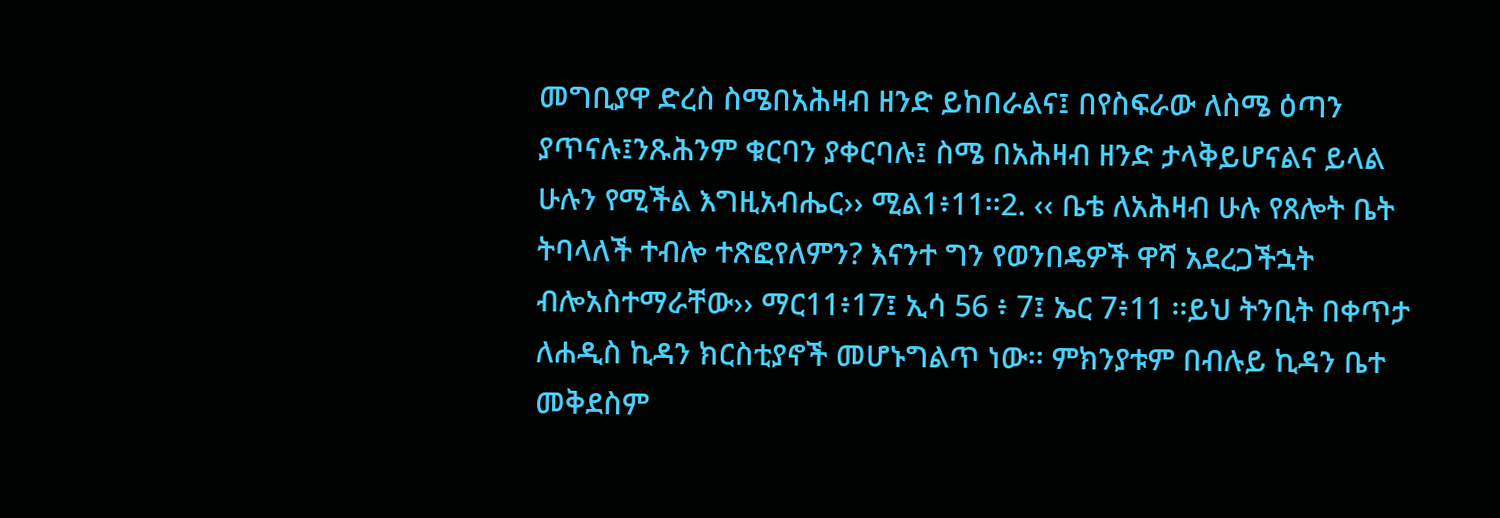መግቢያዋ ድረስ ስሜበአሕዛብ ዘንድ ይከበራልና፤ በየስፍራው ለስሜ ዕጣን ያጥናሉ፤ንጹሕንም ቁርባን ያቀርባሉ፤ ስሜ በአሕዛብ ዘንድ ታላቅይሆናልና ይላል ሁሉን የሚችል እግዚአብሔር›› ሚል1፥11፡፡2. ‹‹ ቤቴ ለአሕዛብ ሁሉ የጸሎት ቤት ትባላለች ተብሎ ተጽፎየለምን? እናንተ ግን የወንበዴዎች ዋሻ አደረጋችኋት ብሎአስተማራቸው›› ማር11፥17፤ ኢሳ 56 ፥ 7፤ ኤር 7፥11 ፡፡ይህ ትንቢት በቀጥታ ለሐዲስ ኪዳን ክርስቲያኖች መሆኑግልጥ ነው፡፡ ምክንያቱም በብሉይ ኪዳን ቤተ መቅደስም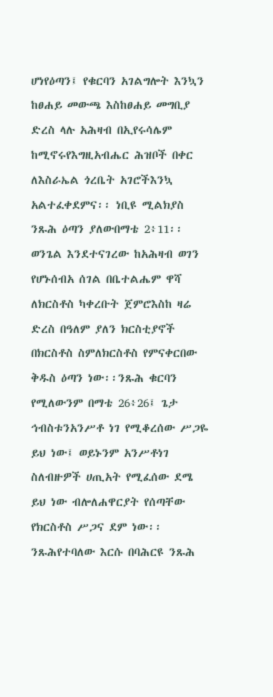ሆነየዕጣን፤ የቁርባን አገልግሎት እንኳን ከፀሐይ መውጫ እስከፀሐይ መግቢያ ድረስ ላሉ አሕዛብ በኢየሩሳሌም ከሚኖሩየእግዚአብሔር ሕዝቦች በቀር ለእስራኤል ጎረቤት አገሮችእንኳ አልተፈቀደምና፡፡ ነቢዩ ሚልክያስ ንጹሕ ዕጣን ያለውበማቴ 2፥11፡፡ ወንጌል እንደተናገረው ከአሕዛብ ወገን የሆኑሰብአ ሰገል በቤተልሔም ዋሻ ለክርስቶስ ካቀረቡት ጀምሮእስከ ዛሬ ድረስ በዓለም ያለን ክርስቲያኖች በክርስቶስ ስምለክርስቶስ የምናቀርበው ቅዱስ ዕጣን ነው፡፡ንጹሕ ቁርባን የሚለውንም በማቴ 26፥26፤ ጌታ ኅብስቱንአንሥቶ ነገ የሚቆረሰው ሥጋዬ ይህ ነው፤ ወይኑንም አንሥቶነገ ስለብዙዎች ሀጢአት የሚፈሰው ደሜ ይህ ነው ብሎለሐዋርያት የሰጣቸው የክርስቶስ ሥጋና ደም ነው፡፡ ንጹሕየተባለው እርሱ በባሕርዩ ንጹሕ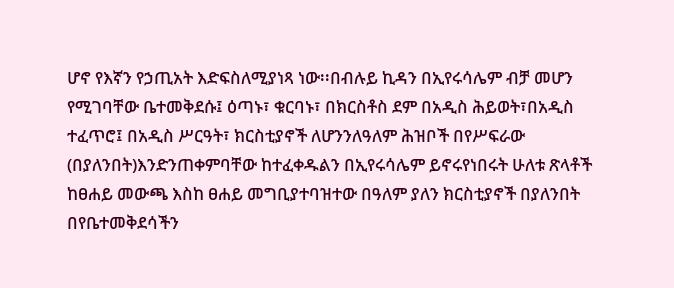ሆኖ የእኛን የኃጢአት እድፍስለሚያነጻ ነው፡፡በብሉይ ኪዳን በኢየሩሳሌም ብቻ መሆን የሚገባቸው ቤተመቅደሱ፤ ዕጣኑ፣ ቁርባኑ፣ በክርስቶስ ደም በአዲስ ሕይወት፣በአዲስ ተፈጥሮ፤ በአዲስ ሥርዓት፣ ክርስቲያኖች ለሆንንለዓለም ሕዝቦች በየሥፍራው (በያለንበት)እንድንጠቀምባቸው ከተፈቀዱልን በኢየሩሳሌም ይኖሩየነበሩት ሁለቱ ጽላቶች ከፀሐይ መውጫ እስከ ፀሐይ መግቢያተባዝተው በዓለም ያለን ክርስቲያኖች በያለንበት በየቤተመቅደሳችን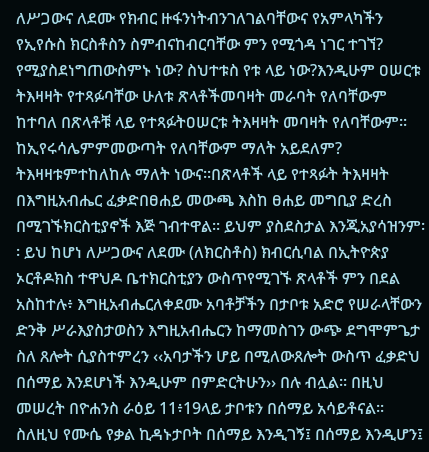ለሥጋውና ለደሙ የክብር ዙፋንነትብንገለገልባቸውና የአምላካችን የኢየሱስ ክርስቶስን ስምብናከብርባቸው ምን የሚጎዳ ነገር ተገኘ? የሚያስደነግጠውስምኑ ነው? ስህተቱስ የቱ ላይ ነው?እንዲሁም ዐሠርቱ ትእዛዛት የተጻፉባቸው ሁለቱ ጽላቶችመባዛት መራባት የለባቸውም ከተባለ በጽላቶቹ ላይ የተጻፉትዐሠርቱ ትእዛዛት መባዛት የለባቸውም፡፡ ከኢየሩሳሌምምመውጣት የለባቸውም ማለት አይደለም? ትእዛዛቱምተከለከሉ ማለት ነውና፡፡በጽላቶች ላይ የተጻፉት ትእዛዛት በእግዚአብሔር ፈቃድበፀሐይ መውጫ እስከ ፀሐይ መግቢያ ድረስ በሚገኙክርስቲያኖች እጅ ገብተዋል፡፡ ይህም ያስደስታል እንጂአያሳዝንም፡፡ ይህ ከሆነ ለሥጋውና ለደሙ (ለክርስቶስ) ክብርሲባል በኢትዮጵያ ኦርቶዶክስ ተዋህዶ ቤተክርስቲያን ውስጥየሚገኙ ጽላቶች ምን በደል አስከተሉ፥ እግዚአብሔርለቀደሙ አባቶቻችን በታቦቱ አድሮ የሠራላቸውን ድንቅ ሥራእያስታወስን እግዚአብሔርን ከማመስገን ውጭ ደግሞምጌታ ስለ ጸሎት ሲያስተምረን ‹‹አባታችን ሆይ በሚለውጸሎት ውስጥ ፈቃድህ በሰማይ እንደሆነች እንዲሁም በምድርትሁን›› በሉ ብሏል፡፡ በዚህ መሠረት በዮሐንስ ራዕይ 11፥19ላይ ታቦቱን በሰማይ አሳይቶናል፡፡ ስለዚህ የሙሴ የቃል ኪዳኑታቦት በሰማይ እንዲገኝ፤ በሰማይ እንዲሆን፤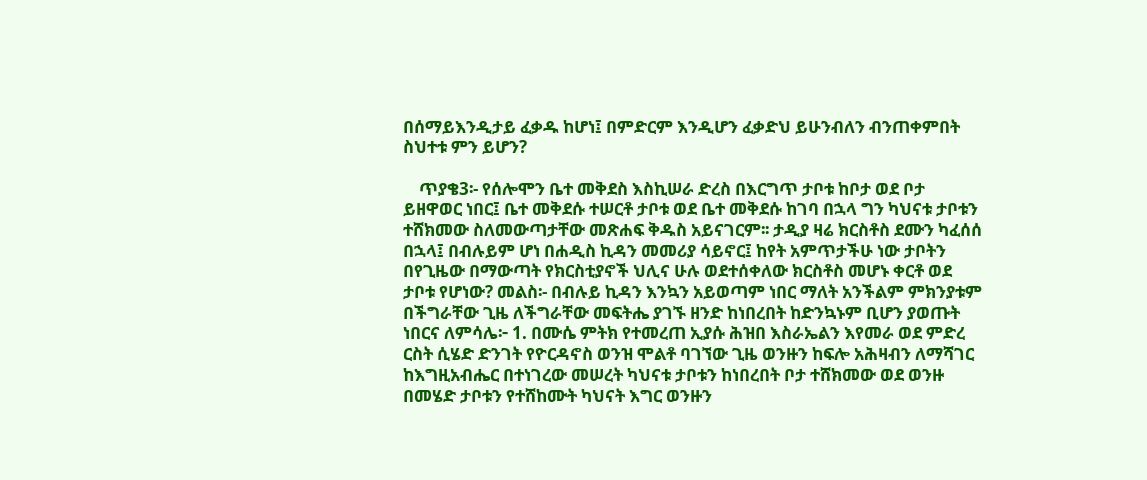በሰማይእንዲታይ ፈቃዱ ከሆነ፤ በምድርም እንዲሆን ፈቃድህ ይሁንብለን ብንጠቀምበት ስህተቱ ምን ይሆን?

    ጥያቄ3፡- የሰሎሞን ቤተ መቅደስ እስኪሠራ ድረስ በእርግጥ ታቦቱ ከቦታ ወደ ቦታ ይዘዋወር ነበር፤ ቤተ መቅደሱ ተሠርቶ ታቦቱ ወደ ቤተ መቅደሱ ከገባ በኋላ ግን ካህናቱ ታቦቱን ተሸክመው ስለመውጣታቸው መጽሐፍ ቅዱስ አይናገርም፡፡ ታዲያ ዛሬ ክርስቶስ ደሙን ካፈሰሰ በኋላ፤ በብሉይም ሆነ በሐዲስ ኪዳን መመሪያ ሳይኖር፤ ከየት አምጥታችሁ ነው ታቦትን በየጊዜው በማውጣት የክርስቲያኖች ህሊና ሁሉ ወደተሰቀለው ክርስቶስ መሆኑ ቀርቶ ወደ ታቦቱ የሆነው? መልስ፡- በብሉይ ኪዳን እንኳን አይወጣም ነበር ማለት አንችልም ምክንያቱም በችግራቸው ጊዜ ለችግራቸው መፍትሔ ያገኙ ዘንድ ከነበረበት ከድንኳኑም ቢሆን ያወጡት ነበርና ለምሳሌ፦ 1. በሙሴ ምትክ የተመረጠ ኢያሱ ሕዝበ እስራኤልን እየመራ ወደ ምድረ ርስት ሲሄድ ድንገት የዮርዳኖስ ወንዝ ሞልቶ ባገኘው ጊዜ ወንዙን ከፍሎ አሕዛብን ለማሻገር ከእግዚአብሔር በተነገረው መሠረት ካህናቱ ታቦቱን ከነበረበት ቦታ ተሸክመው ወደ ወንዙ በመሄድ ታቦቱን የተሸከሙት ካህናት እግር ወንዙን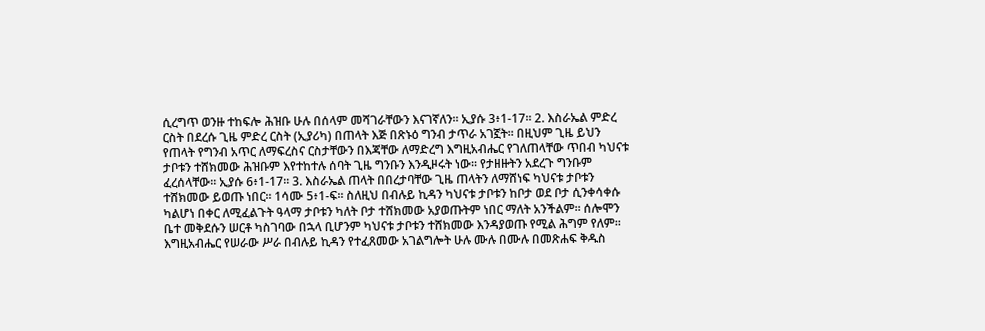ሲረግጥ ወንዙ ተከፍሎ ሕዝቡ ሁሉ በሰላም መሻገራቸውን እናገኛለን፡፡ ኢያሱ 3፥1-17፡፡ 2. እስራኤል ምድረ ርስት በደረሱ ጊዜ ምድረ ርስት (ኢያሪካ) በጠላት እጅ በጽኑዕ ግንብ ታጥራ አገኟት፡፡ በዚህም ጊዜ ይህን የጠላት የግንብ አጥር ለማፍረስና ርስታቸውን በእጃቸው ለማድረግ እግዚአብሔር የገለጠላቸው ጥበብ ካህናቱ ታቦቱን ተሸክመው ሕዝቡም እየተከተሉ ሰባት ጊዜ ግንቡን እንዲዞሩት ነው፡፡ የታዘዙትን አደረጉ ግንቡም ፈረሰላቸው፡፡ ኢያሱ 6፥1-17፡፡ 3. እስራኤል ጠላት በበረታባቸው ጊዜ ጠላትን ለማሸነፍ ካህናቱ ታቦቱን ተሸክመው ይወጡ ነበር፡፡ 1ሳሙ 5፥1-ፍ፡፡ ስለዚህ በብሉይ ኪዳን ካህናቱ ታቦቱን ከቦታ ወደ ቦታ ሲንቀሳቀሱ ካልሆነ በቀር ለሚፈልጉት ዓላማ ታቦቱን ካለት ቦታ ተሸክመው አያወጡትም ነበር ማለት አንችልም፡፡ ሰሎሞን ቤተ መቅደሱን ሠርቶ ካስገባው በኋላ ቢሆንም ካህናቱ ታቦቱን ተሸክመው እንዳያወጡ የሚል ሕግም የለም፡፡ እግዚአብሔር የሠራው ሥራ በብሉይ ኪዳን የተፈጸመው አገልግሎት ሁሉ ሙሉ በሙሉ በመጽሐፍ ቅዱስ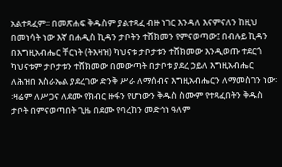አልተጻፈም፡፡ በመጽሐፍ ቅዱስም ያልተጻፈ ብዙ ነገር እንዳለ እናምናለን ከዚህ በመነሳት ነው እኛ በሐዲስ ኪዳን ታቦትን ተሸክመን የምናወጣው፤ በብሉይ ኪዳን በእግዚአብሔር ቸርነት (ትእዛዝ) ካህናቱ ታቦታቱን ተሸክመው እንዲወጡ ተደርጎ ካህናቱም ታቦታቱን ተሸክመው በመውጣት በታቦቱ ያደረ ኃይለ እግዚአብሔር ለሕዝበ እስራኤል ያደረገው ድንቅ ሥራ ለማሰብና እግዚአብሔርን ለማመስገን ነው፡፡ዛሬም ለሥጋና ለደሙ የክብር ዙፋን የሆነውን ቅዱስ ስሙም የተጻፈበትን ቅዱስ ታቦት በምናወጣበት ጊዜ በደሙ የባረከን መድኅነ ዓለም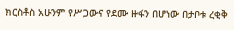ክርስቶስ አሁንም የሥጋውና የደሙ ዙፋን በሆነው በታቦቱ ረቂቅ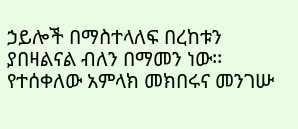ኃይሎች በማስተላለፍ በረከቱን ያበዛልናል ብለን በማመን ነው፡፡ የተሰቀለው አምላክ መክበሩና መንገሡ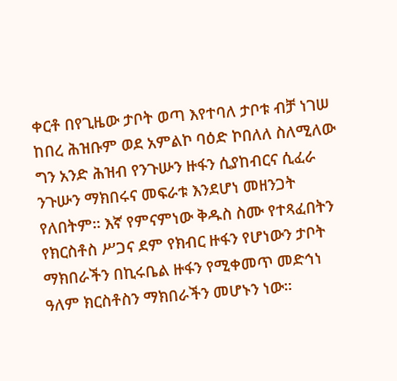ቀርቶ በየጊዜው ታቦት ወጣ እየተባለ ታቦቱ ብቻ ነገሠ ከበረ ሕዝቡም ወደ አምልኮ ባዕድ ኮበለለ ስለሚለው ግን አንድ ሕዝብ የንጉሡን ዙፋን ሲያከብርና ሲፈራ ንጉሡን ማክበሩና መፍራቱ እንደሆነ መዘንጋት የለበትም፡፡ እኛ የምናምነው ቅዱስ ስሙ የተጻፈበትን የክርስቶስ ሥጋና ደም የክብር ዙፋን የሆነውን ታቦት ማክበራችን በኪሩቤል ዙፋን የሚቀመጥ መድኅነ ዓለም ክርስቶስን ማክበራችን መሆኑን ነው፡፡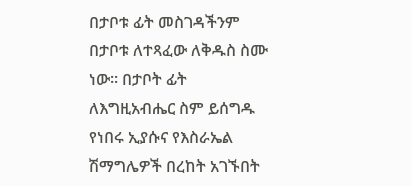በታቦቱ ፊት መስገዳችንም በታቦቱ ለተጻፈው ለቅዱስ ስሙ ነው፡፡ በታቦት ፊት ለእግዚአብሔር ስም ይሰግዱ የነበሩ ኢያሱና የእስራኤል ሽማግሌዎች በረከት አገኙበት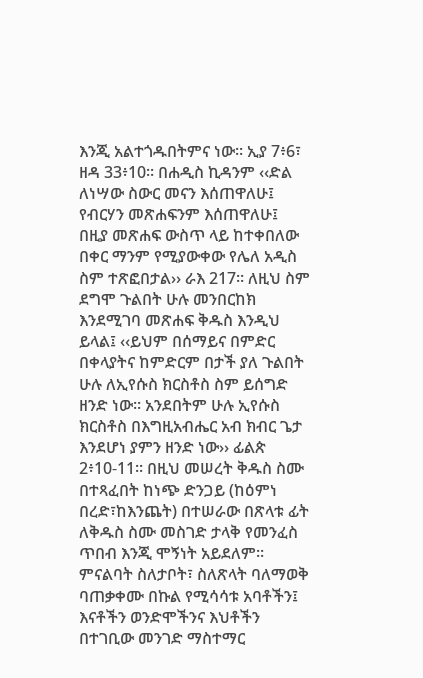እንጂ አልተጎዱበትምና ነው፡፡ ኢያ 7፥6፣ ዘዳ 33፥10፡፡ በሐዲስ ኪዳንም ‹‹ድል ለነሣው ስውር መናን እሰጠዋለሁ፤ የብርሃን መጽሐፍንም እሰጠዋለሁ፤ በዚያ መጽሐፍ ውስጥ ላይ ከተቀበለው በቀር ማንም የሚያውቀው የሌለ አዲስ ስም ተጽፎበታል›› ራእ 217፡፡ ለዚህ ስም ደግሞ ጉልበት ሁሉ መንበርከክ እንደሚገባ መጽሐፍ ቅዱስ እንዲህ ይላል፤ ‹‹ይህም በሰማይና በምድር በቀላያትና ከምድርም በታች ያለ ጉልበት ሁሉ ለኢየሱስ ክርስቶስ ስም ይሰግድ ዘንድ ነው። አንደበትም ሁሉ ኢየሱስ ክርስቶስ በእግዚአብሔር አብ ክብር ጌታ እንደሆነ ያምን ዘንድ ነው›› ፊልጵ 2፥10-11፡፡ በዚህ መሠረት ቅዱስ ስሙ በተጻፈበት ከነጭ ድንጋይ (ከዕምነ በረድ፣ከእንጨት) በተሠራው በጽላቱ ፊት ለቅዱስ ስሙ መስገድ ታላቅ የመንፈስ ጥበብ እንጂ ሞኝነት አይደለም፡፡ ምናልባት ስለታቦት፣ ስለጽላት ባለማወቅ ባጠቃቀሙ በኩል የሚሳሳቱ አባቶችን፤ እናቶችን ወንድሞችንና እህቶችን በተገቢው መንገድ ማስተማር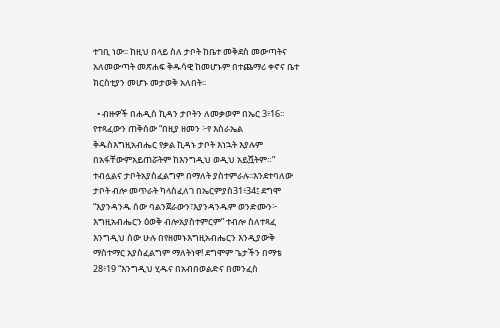ተገቢ ነው፡፡ ከዚህ በላይ ስለ ታቦት ከቤተ መቅደስ መውጣትና አለመውጣት መጽሐፍ ቅዱሳዊ ከመሆኑም በተጨማሪ ቀኖና ቤተ ክርስቲያን መሆኑ መታወቅ አለበት፡፡

  • ብዙዎች በሐዲስ ኪዳን ታቦትን ለመቃወም በኤር 3፥16፡፡የተጻፈውን ጠቅሰው “በዚያ ዘመን ፦የ እስራኤል ቅዱስእግዚአብሔር የቃል ኪዳኑ ታቦት እነኋት እያሉም በአፋቸውምአይጠሯትም ከእንግዲህ ወዲህ አይሿትም።” ተብሏልና ታቦትአያስፈልግም በማለት ያስተምራሉ፡፡እንደተባለው ታቦት ብሎ መጥራት ካላስፈለገ በኤርምያስ31፥34፤ ደግሞ “እያንዳንዱ ሰው ባልንጀራውን፣እያንዳንዱም ወንድሙን፦ እግዚአብሔርን ዕወቅ ብሎአያስተምርም” ተብሎ ስለተጻፈ እንግዲህ ሰው ሁሉ በየዘመኑእግዚአብሔርን እንዲያውቅ ማስተማር አያስፈልግም ማለትነዋ! ደግሞም ጌታችን በማቴ 28፥19 “እንግዲህ ሂዱና በአብበወልድና በመንፈስ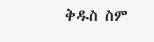ቅዱስ ስም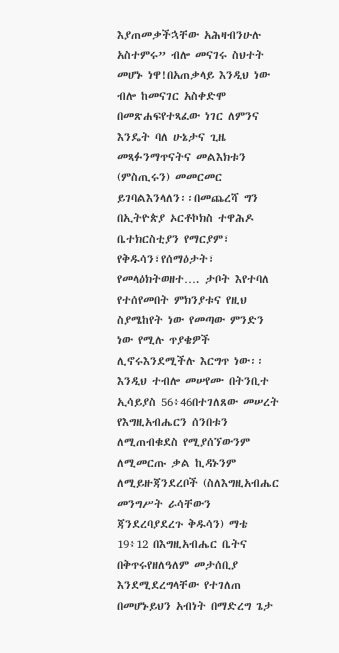እያጠመቃችኋቸው አሕዛብንሁሉ አስተምሩ” ብሎ መናገሩ ስህተት መሆኑ ነዋ!በአጠቃላይ እንዲህ ነው ብሎ ከመናገር አስቀድሞ በመጽሐፍየተጻፈው ነገር ለምንና እንዴት ባለ ሁኔታና ጊዜ መጻፉንማጥናትና መልእክቱን (ምስጢሩን) መመርመር ይገባልእንላለን፡፡በመጨረሻ ግን በኢትዮጵያ ኦርቶኮክስ ተዋሕዶ ቤተክርስቲያን የማርያም፣ የቅዱሳን፣የሰማዕታት፣ የመላዕክትወዘተ…. ታቦት እየተባለ የተሰየመበት ምክንያቱና የዚህ ስያሜከየት ነው የመጣው ምንድን ነው የሚሉ ጥያቄዎች ሊኖሩእንደሚችሉ እርግጥ ነው፡፡እንዲህ ተብሎ መሠየሙ በትንቢተ ኢሳይያስ 56፥46በተገለጸው መሠረት የእግዚአብሔርን ሰንበቱን ለሚጠብቁደስ የሚያሰኘውንም ለሚመርጡ ቃል ኪዳኑንም ለሚይዙጃንደረቦች (ስለእግዚአብሔር መንግሥት ራሳቸውን ጃንደረባያደረጉ ቅዱሳን) ማቴ 19፥12 በእግዚአብሔር ቤትና በቅጥሩየዘለዓለም መታሰቢያ እንደሚደረግላቸው የተገለጠ በመሆኑይህን አብነት በማድረግ ጌታ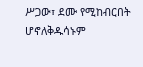ሥጋው፣ ደሙ የሚከብርበት ሆኖለቅዱሳኑም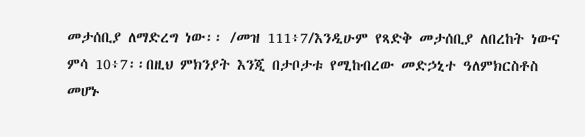መታሰቢያ ለማድረግ ነው፡፡ /መዝ 111፥7/እንዲሁም የጻድቅ መታሰቢያ ለበረከት ነውና ምሳ 10፥7፡፡በዚህ ምክንያት እንጂ በታቦታቱ የሚከብረው መድኃኒተ ዓለምክርስቶስ መሆኑ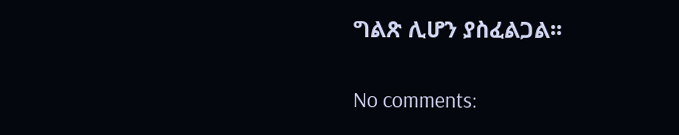ግልጽ ሊሆን ያስፈልጋል፡፡

No comments: